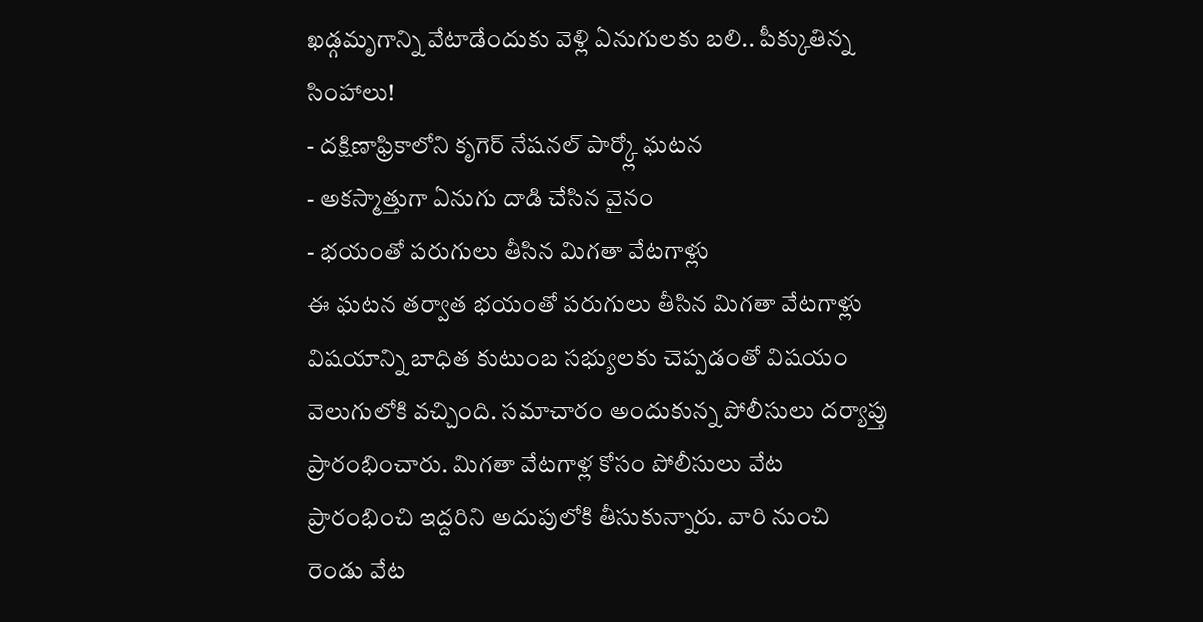ఖడ్గమృగాన్ని వేటాడేందుకు వెళ్లి ఏనుగులకు బలి.. పీక్కుతిన్న సింహాలు!
- దక్షిణాఫ్రికాలోని కృగెర్ నేషనల్ పార్క్లో ఘటన
- అకస్మాత్తుగా ఏనుగు దాడి చేసిన వైనం
- భయంతో పరుగులు తీసిన మిగతా వేటగాళ్లు
ఈ ఘటన తర్వాత భయంతో పరుగులు తీసిన మిగతా వేటగాళ్లు విషయాన్ని బాధిత కుటుంబ సభ్యులకు చెప్పడంతో విషయం వెలుగులోకి వచ్చింది. సమాచారం అందుకున్న పోలీసులు దర్యాప్తు ప్రారంభించారు. మిగతా వేటగాళ్ల కోసం పోలీసులు వేట ప్రారంభించి ఇద్దరిని అదుపులోకి తీసుకున్నారు. వారి నుంచి రెండు వేట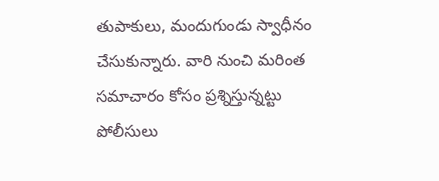తుపాకులు, మందుగుండు స్వాధీనం చేసుకున్నారు. వారి నుంచి మరింత సమాచారం కోసం ప్రశ్నిస్తున్నట్టు పోలీసులు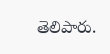తెలిపారు.